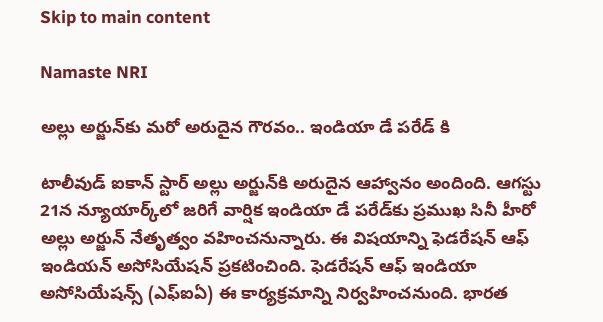Skip to main content

Namaste NRI

అల్లు అర్జున్‌కు మరో అరుదైన గౌరవం.. ఇండియా డే పరేడ్‌ కి

టాలీవుడ్‌ ఐకాన్‌ స్టార్‌ అల్లు అర్జున్‌కి అరుదైన ఆహ్వానం అందింది. ఆగస్టు 21న న్యూయార్క్‌లో జరిగే వార్షిక ఇండియా డే పరేడ్‌కు ప్రముఖ సినీ హీరో అల్లు అర్జున్‌ నేతృత్వం వహించనున్నారు. ఈ విషయాన్ని ఫెడరేషన్‌ ఆఫ్‌ ఇండియన్‌ అసోసియేషన్‌ ప్రకటించింది. ఫెడరేషన్‌ ఆఫ్‌ ఇండియా అసోసియేషన్స్‌ (ఎఫ్‌ఐఏ) ఈ కార్యక్రమాన్ని నిర్వహించనుంది. భారత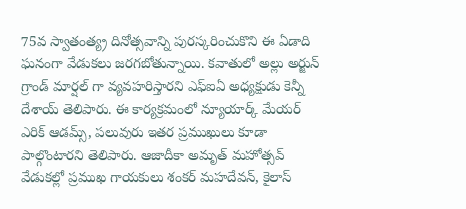75వ స్వాతంత్య్ర దినోత్సవాన్ని పురస్కరించుకొని ఈ ఏడాది ఘనంగా వేడుకలు జరగబోతున్నాయి. కవాతులో అల్లు అర్జున్‌ గ్రాండ్‌ మార్షల్‌ గా వ్యవహరిస్తారని ఎఫ్‌ఐఏ అధ్యక్షుడు కెన్నీ దేశాయ్‌ తెలిపారు. ఈ కార్యక్రమంలో న్యూయార్క్‌ మేయర్‌ ఎరిక్‌ ఆడమ్స్‌, పలువురు ఇతర ప్రముఖులు కూడా పాల్గొంటారని తెలిపారు. ఆజాదీకా అమృత్‌ మహోత్సవ్‌ వేడుకల్లో ప్రముఖ గాయకులు శంకర్‌ మహదేవన్‌, కైలాస్‌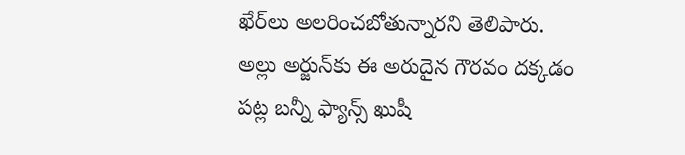ఖేర్‌లు అలరించబోతున్నారని తెలిపారు. అల్లు అర్జున్‌కు ఈ అరుదైన గౌరవం దక్కడం పట్ల బన్నీ ఫ్యాన్స్‌ ఖుషీ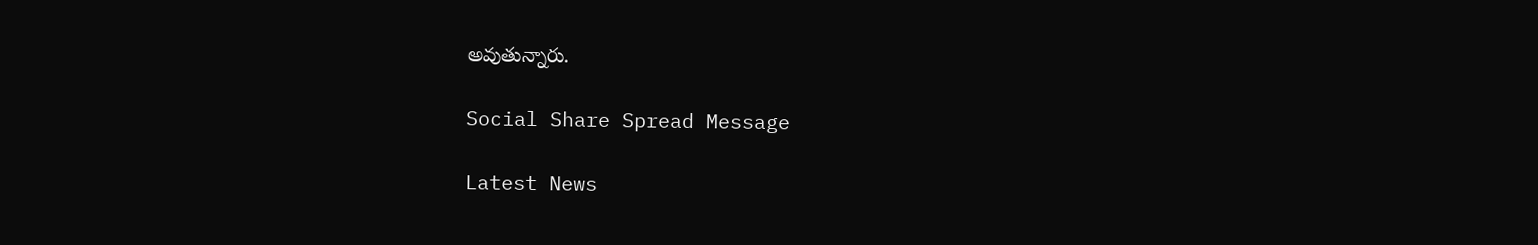అవుతున్నారు.

Social Share Spread Message

Latest News